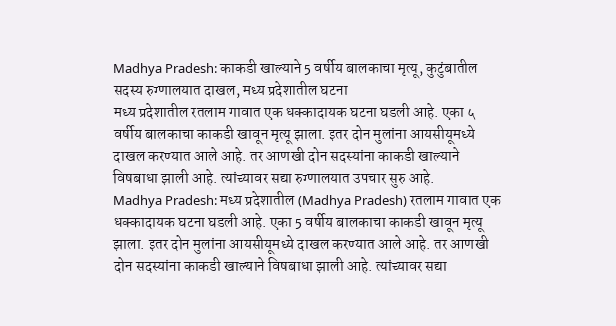Madhya Pradesh: काकडी खाल्याने 5 वर्षीय बालकाचा मृत्यू, कुटुंबातील सदस्य रुग्णालयात दाखल, मध्य प्रदेशातील घटना
मध्य प्रदेशातील रतलाम गावात एक धक्कादायक घटना घडली आहे. एका ५ वर्षीय बालकाचा काकडी खावून मृत्यू झाला. इतर दोन मुलांना आयसीयूमध्ये दाखल करण्यात आले आहे. तर आणखी दोन सदस्यांना काकडी खाल्याने विषबाधा झाली आहे. त्यांच्यावर सद्या रुग्णालयात उपचार सुरु आहे.
Madhya Pradesh: मध्य प्रदेशातील (Madhya Pradesh) रतलाम गावात एक धक्कादायक घटना घडली आहे. एका 5 वर्षीय बालकाचा काकडी खावून मृत्यू झाला. इतर दोन मुलांना आयसीयूमध्ये दाखल करण्यात आले आहे. तर आणखी दोन सदस्यांना काकडी खाल्याने विषबाधा झाली आहे. त्यांच्यावर सद्या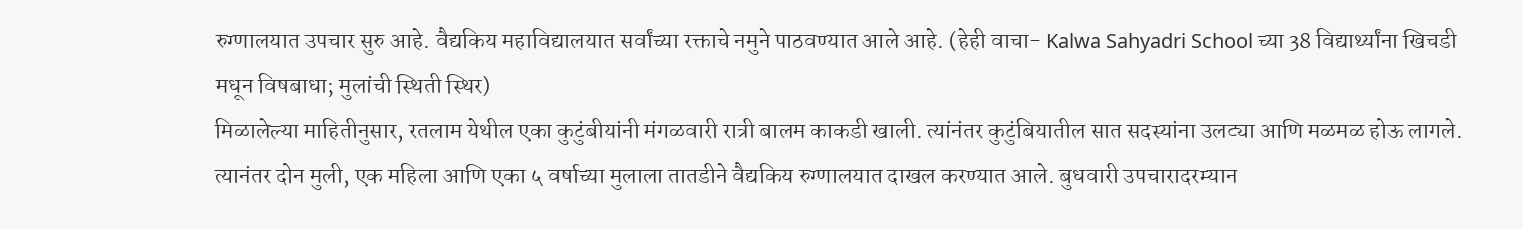रुग्णालयात उपचार सुरु आहे. वैद्यकिय महाविद्यालयात सर्वांच्या रक्ताचे नमुने पाठवण्यात आले आहे. (हेही वाचा- Kalwa Sahyadri School च्या 38 विद्यार्थ्यांना खिचडी मधून विषबाधा; मुलांची स्थिती स्थिर)
मिळालेल्या माहितीनुसार, रतलाम येथील एका कुटुंबीयांनी मंगळवारी रात्री बालम काकडी खाली. त्यांनंतर कुटुंबियातील सात सदस्यांना उलट्या आणि मळमळ होऊ लागले. त्यानंतर दोन मुली, एक महिला आणि एका ५ वर्षाच्या मुलाला तातडीने वैद्यकिय रुग्णालयात दाखल करण्यात आले. बुधवारी उपचारादरम्यान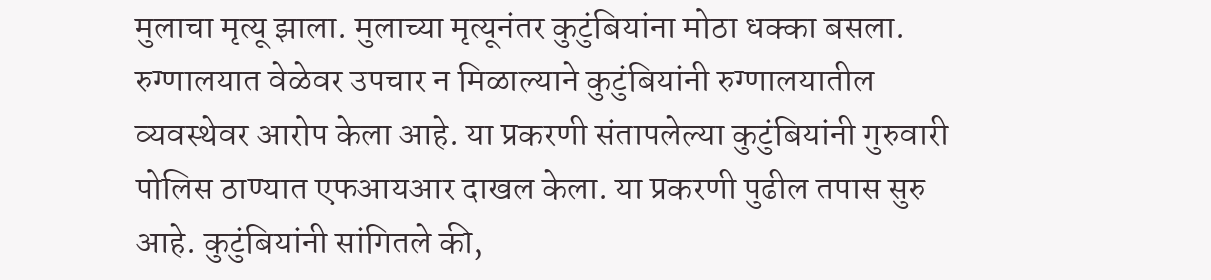मुलाचा मृत्यू झाला. मुलाच्या मृत्यूनंतर कुटुंबियांना मोठा धक्का बसला.
रुग्णालयात वेळेवर उपचार न मिळाल्याने कुटुंबियांनी रुग्णालयातील व्यवस्थेवर आरोप केला आहे. या प्रकरणी संतापलेल्या कुटुंबियांनी गुरुवारी पोलिस ठाण्यात एफआयआर दाखल केला. या प्रकरणी पुढील तपास सुरु आहे. कुटुंबियांनी सांगितले की,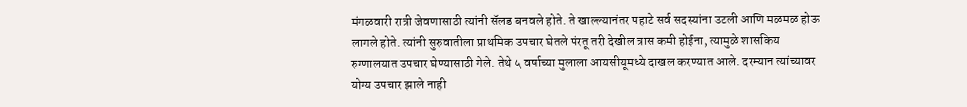मंगळवारी रात्री जेवणासाठी त्यांनी सॅलड बनवले होते. ते खाल्ल्यानंतर पहाटे सर्व सदस्यांना उटली आणि मळमळ होऊ लागले होते. त्यांनी सुरुवातीला प्राथमिक उपचार घेतले पंरतू तरी देखील त्रास कमी होईना, त्यामुळे शासकिय रुग्णालयात उपचार घेण्यासाठी गेले. तेथे ५ वर्षाच्या मुलाला आयसीयूमध्ये दाखल करण्यात आले. दरम्यान त्यांच्यावर योग्य उपचार झाले नाही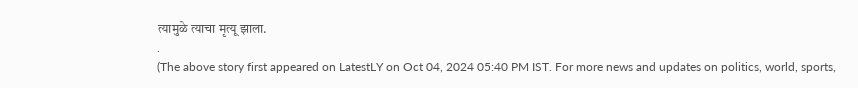त्यामुळे त्याचा मृत्यू झाला.
.
(The above story first appeared on LatestLY on Oct 04, 2024 05:40 PM IST. For more news and updates on politics, world, sports,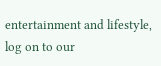entertainment and lifestyle, log on to our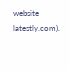website latestly.com).